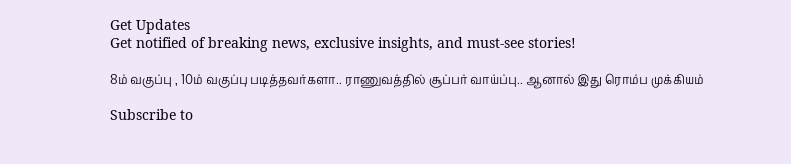Get Updates
Get notified of breaking news, exclusive insights, and must-see stories!

8ம் வகுப்பு , 10ம் வகுப்பு படித்தவர்களா.. ராணுவத்தில் சூப்பர் வாய்ப்பு.. ஆனால் இது ரொம்ப முக்கியம்

Subscribe to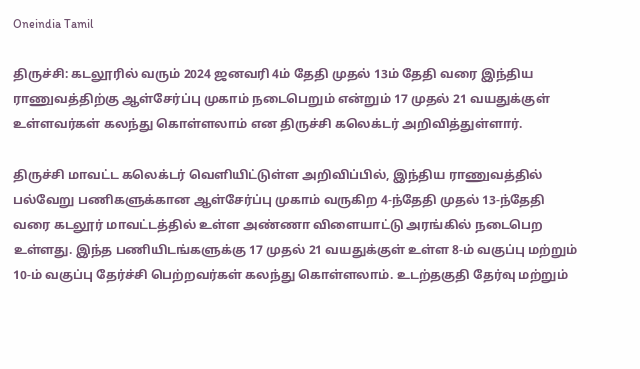Oneindia Tamil

திருச்சி: கடலூரில் வரும் 2024 ஜனவரி 4ம் தேதி முதல் 13ம் தேதி வரை இந்திய ராணுவத்திற்கு ஆள்சேர்ப்பு முகாம் நடைபெறும் என்றும் 17 முதல் 21 வயதுக்குள் உள்ளவர்கள் கலந்து கொள்ளலாம் என திருச்சி கலெக்டர் அறிவித்துள்ளார்.

திருச்சி மாவட்ட கலெக்டர் வெளியிட்டுள்ள அறிவிப்பில், இந்திய ராணுவத்தில் பல்வேறு பணிகளுக்கான ஆள்சேர்ப்பு முகாம் வருகிற 4-ந்தேதி முதல் 13-ந்தேதி வரை கடலூர் மாவட்டத்தில் உள்ள அண்ணா விளையாட்டு அரங்கில் நடைபெற உள்ளது. இந்த பணியிடங்களுக்கு 17 முதல் 21 வயதுக்குள் உள்ள 8-ம் வகுப்பு மற்றும் 10-ம் வகுப்பு தேர்ச்சி பெற்றவர்கள் கலந்து கொள்ளலாம். உடற்தகுதி தேர்வு மற்றும்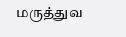மருத்துவ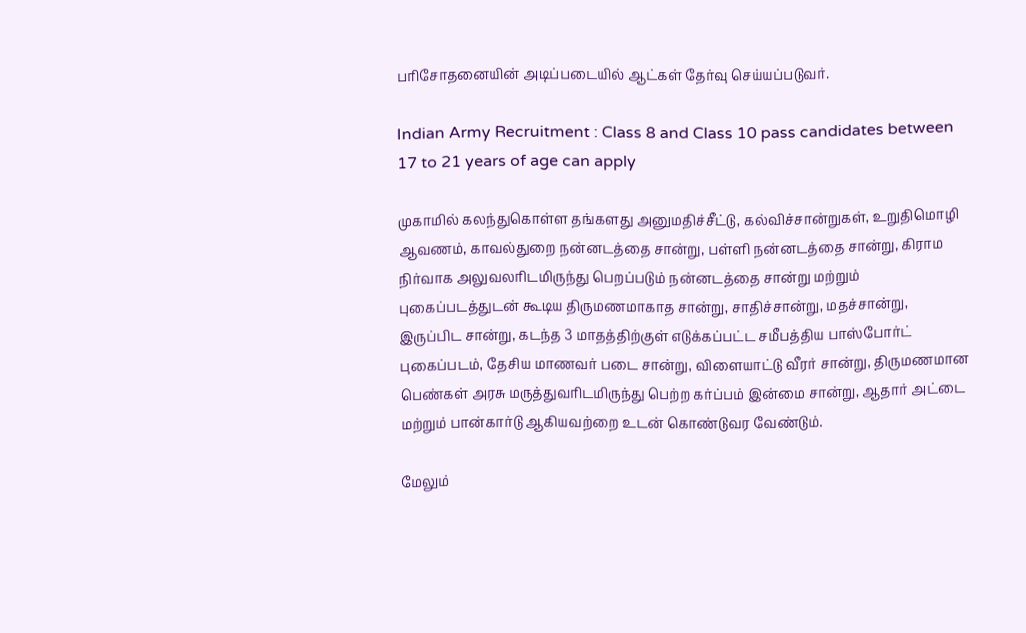பரிசோதனையின் அடிப்படையில் ஆட்கள் தேர்வு செய்யப்படுவர்.

Indian Army Recruitment : Class 8 and Class 10 pass candidates between 17 to 21 years of age can apply

முகாமில் கலந்துகொள்ள தங்களது அனுமதிச்சீட்டு, கல்விச்சான்றுகள், உறுதிமொழி ஆவணம், காவல்துறை நன்னடத்தை சான்று, பள்ளி நன்னடத்தை சான்று, கிராம நிர்வாக அலுவலரிடமிருந்து பெறப்படும் நன்னடத்தை சான்று மற்றும் புகைப்படத்துடன் கூடிய திருமணமாகாத சான்று, சாதிச்சான்று, மதச்சான்று, இருப்பிட சான்று, கடந்த 3 மாதத்திற்குள் எடுக்கப்பட்ட சமீபத்திய பாஸ்போர்ட் புகைப்படம், தேசிய மாணவர் படை சான்று, விளையாட்டு வீரர் சான்று, திருமணமான பெண்கள் அரசு மருத்துவரிடமிருந்து பெற்ற கர்ப்பம் இன்மை சான்று, ஆதார் அட்டை மற்றும் பான்கார்டு ஆகியவற்றை உடன் கொண்டுவர வேண்டும்.

மேலும்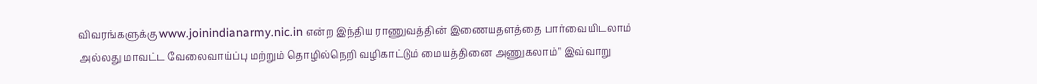விவரங்களுக்கு www.joinindianarmy.nic.in என்ற இந்திய ராணுவத்தின் இணையதளத்தை பார்வையிடலாம் அல்லது மாவட்ட வேலைவாய்ப்பு மற்றும் தொழில்நெறி வழிகாட்டும் மையத்தினை அணுகலாம்" இவ்வாறு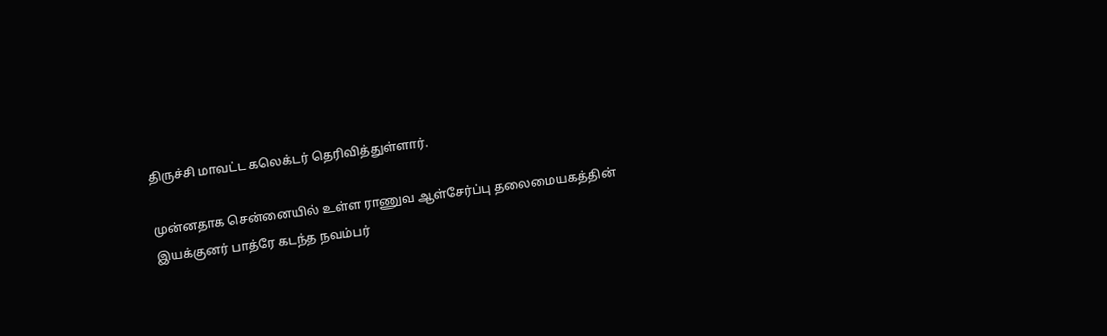திருச்சி மாவட்ட கலெக்டர் தெரிவித்துள்ளார்.

முன்னதாக சென்னையில் உள்ள ராணுவ ஆள்சேர்ப்பு தலைமையகத்தின் இயக்குனர் பாத்ரே கடந்த நவம்பர்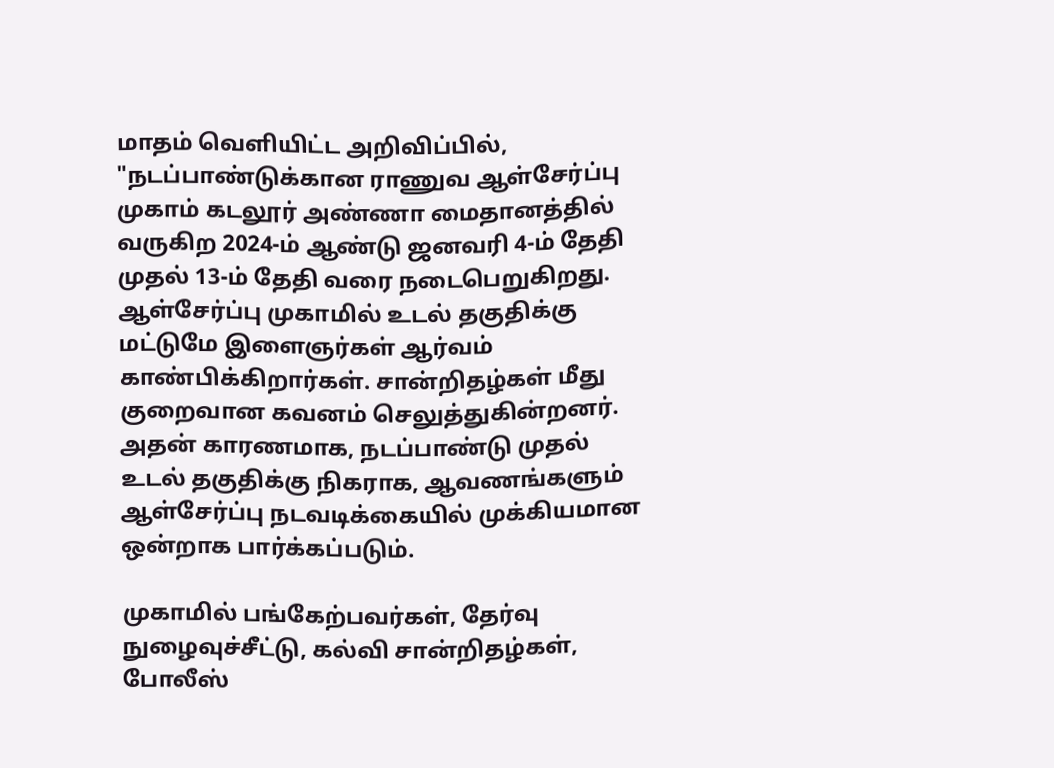மாதம் வெளியிட்ட அறிவிப்பில், "நடப்பாண்டுக்கான ராணுவ ஆள்சேர்ப்பு முகாம் கடலூர் அண்ணா மைதானத்தில் வருகிற 2024-ம் ஆண்டு ஜனவரி 4-ம் தேதி முதல் 13-ம் தேதி வரை நடைபெறுகிறது. ஆள்சேர்ப்பு முகாமில் உடல் தகுதிக்கு மட்டுமே இளைஞர்கள் ஆர்வம் காண்பிக்கிறார்கள். சான்றிதழ்கள் மீது குறைவான கவனம் செலுத்துகின்றனர். அதன் காரணமாக, நடப்பாண்டு முதல் உடல் தகுதிக்கு நிகராக, ஆவணங்களும் ஆள்சேர்ப்பு நடவடிக்கையில் முக்கியமான ஒன்றாக பார்க்கப்படும்.

முகாமில் பங்கேற்பவர்கள், தேர்வு நுழைவுச்சீட்டு, கல்வி சான்றிதழ்கள், போலீஸ்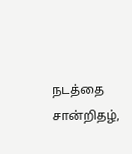நடத்தை சான்றிதழ்,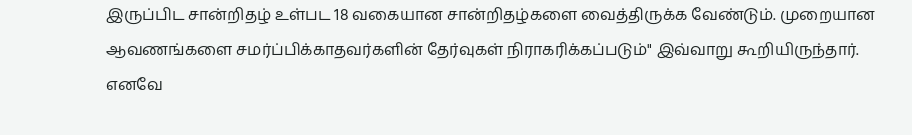இருப்பிட சான்றிதழ் உள்பட 18 வகையான சான்றிதழ்களை வைத்திருக்க வேண்டும். முறையான ஆவணங்களை சமர்ப்பிக்காதவர்களின் தேர்வுகள் நிராகரிக்கப்படும்" இவ்வாறு கூறியிருந்தார். எனவே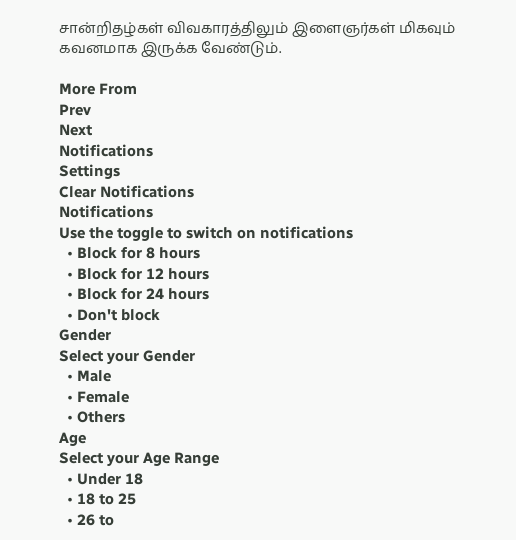சான்றிதழ்கள் விவகாரத்திலும் இளைஞர்கள் மிகவும் கவனமாக இருக்க வேண்டும்.

More From
Prev
Next
Notifications
Settings
Clear Notifications
Notifications
Use the toggle to switch on notifications
  • Block for 8 hours
  • Block for 12 hours
  • Block for 24 hours
  • Don't block
Gender
Select your Gender
  • Male
  • Female
  • Others
Age
Select your Age Range
  • Under 18
  • 18 to 25
  • 26 to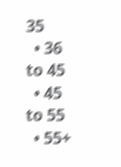35
  • 36 to 45
  • 45 to 55
  • 55+